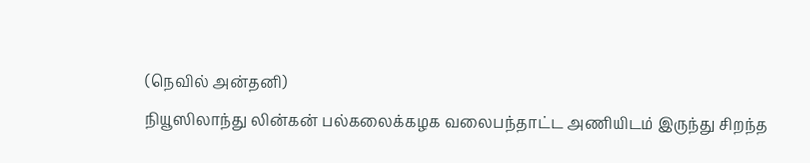(நெவில் அன்தனி)
நியூஸிலாந்து லின்கன் பல்கலைக்கழக வலைபந்தாட்ட அணியிடம் இருந்து சிறந்த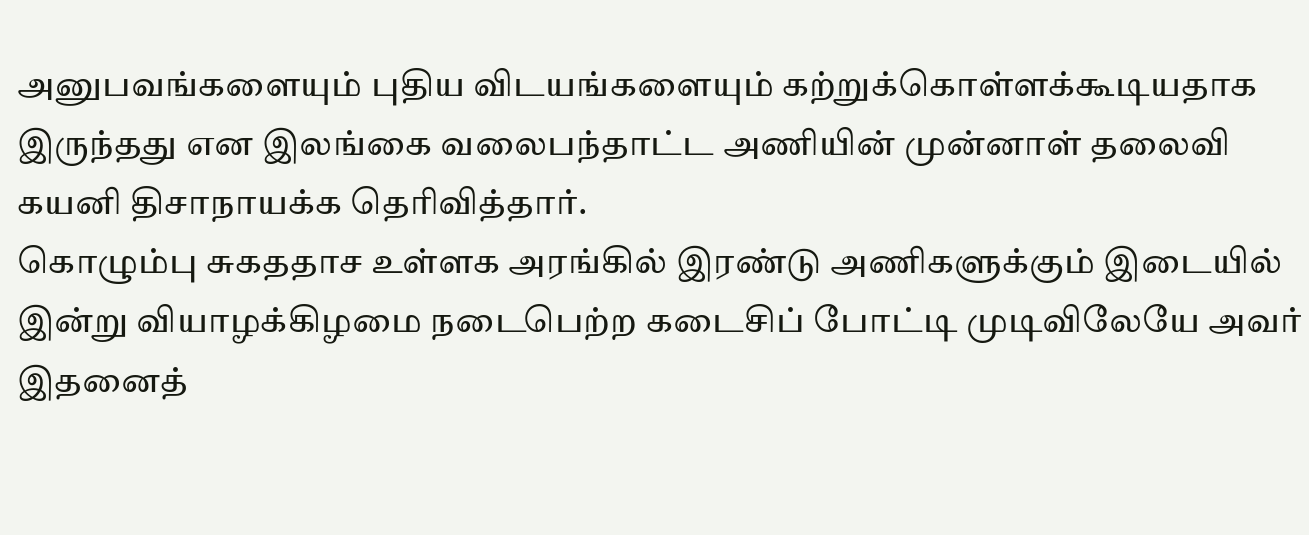அனுபவங்களையும் புதிய விடயங்களையும் கற்றுக்கொள்ளக்கூடியதாக இருந்தது என இலங்கை வலைபந்தாட்ட அணியின் முன்னாள் தலைவி கயனி திசாநாயக்க தெரிவித்தார்.
கொழும்பு சுகததாச உள்ளக அரங்கில் இரண்டு அணிகளுக்கும் இடையில் இன்று வியாழக்கிழமை நடைபெற்ற கடைசிப் போட்டி முடிவிலேயே அவர் இதனைத்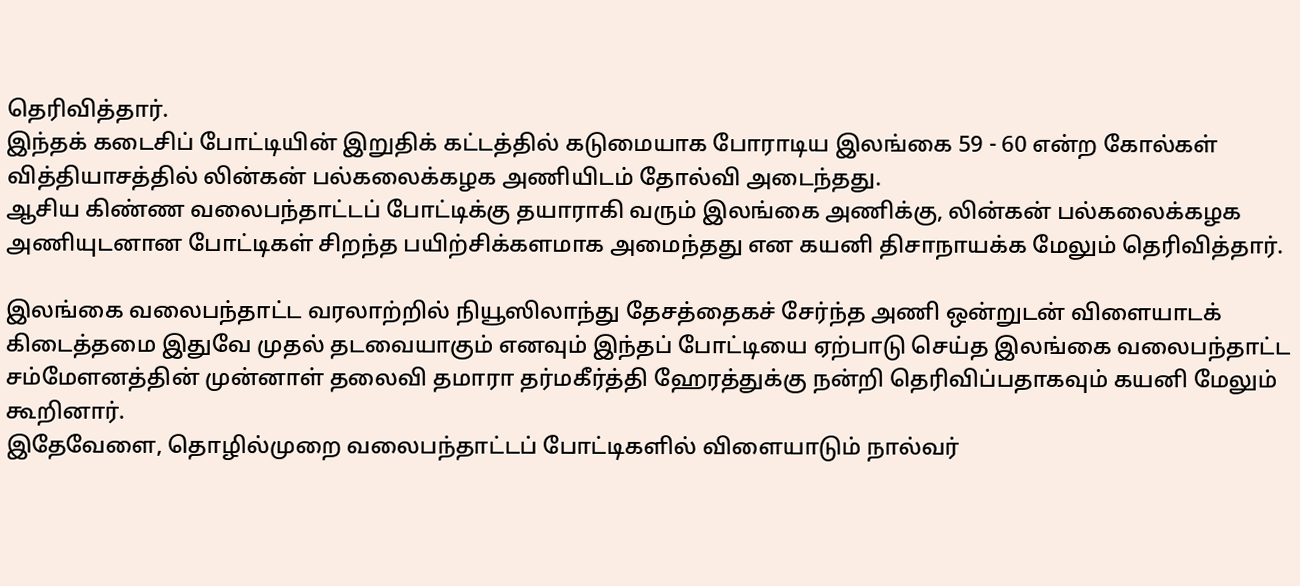தெரிவித்தார்.
இந்தக் கடைசிப் போட்டியின் இறுதிக் கட்டத்தில் கடுமையாக போராடிய இலங்கை 59 - 60 என்ற கோல்கள் வித்தியாசத்தில் லின்கன் பல்கலைக்கழக அணியிடம் தோல்வி அடைந்தது.
ஆசிய கிண்ண வலைபந்தாட்டப் போட்டிக்கு தயாராகி வரும் இலங்கை அணிக்கு, லின்கன் பல்கலைக்கழக அணியுடனான போட்டிகள் சிறந்த பயிற்சிக்களமாக அமைந்தது என கயனி திசாநாயக்க மேலும் தெரிவித்தார்.

இலங்கை வலைபந்தாட்ட வரலாற்றில் நியூஸிலாந்து தேசத்தைகச் சேர்ந்த அணி ஒன்றுடன் விளையாடக் கிடைத்தமை இதுவே முதல் தடவையாகும் எனவும் இந்தப் போட்டியை ஏற்பாடு செய்த இலங்கை வலைபந்தாட்ட சம்மேளனத்தின் முன்னாள் தலைவி தமாரா தர்மகீர்த்தி ஹேரத்துக்கு நன்றி தெரிவிப்பதாகவும் கயனி மேலும் கூறினார்.
இதேவேளை, தொழில்முறை வலைபந்தாட்டப் போட்டிகளில் விளையாடும் நால்வர்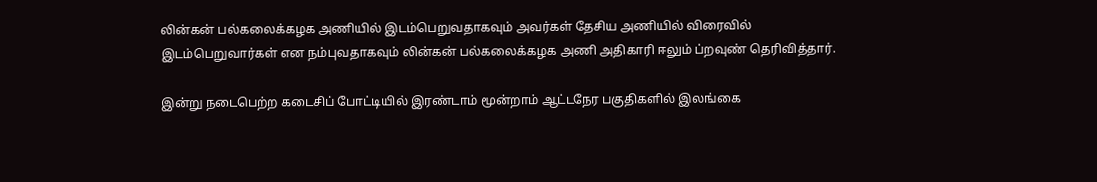லின்கன் பல்கலைக்கழக அணியில் இடம்பெறுவதாகவும் அவர்கள் தேசிய அணியில் விரைவில் இடம்பெறுவார்கள் என நம்புவதாகவும் லின்கன் பல்கலைக்கழக அணி அதிகாரி ஈலும் ப்றவுண் தெரிவித்தார்.

இன்று நடைபெற்ற கடைசிப் போட்டியில் இரண்டாம் மூன்றாம் ஆட்டநேர பகுதிகளில் இலங்கை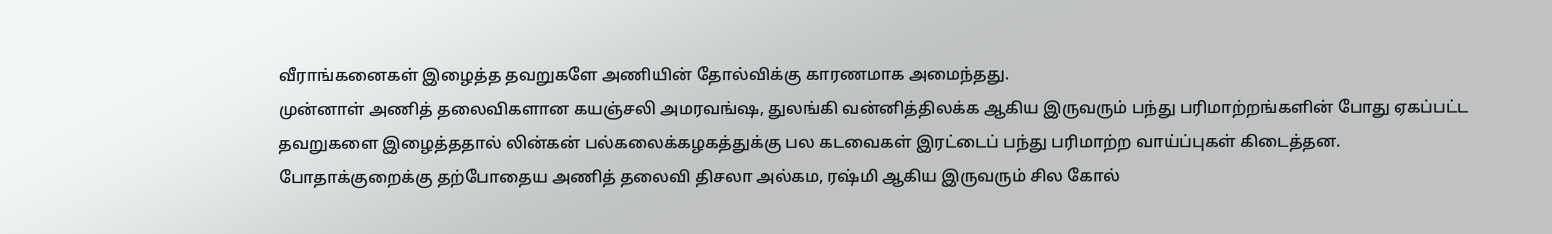வீராங்கனைகள் இழைத்த தவறுகளே அணியின் தோல்விக்கு காரணமாக அமைந்தது.
முன்னாள் அணித் தலைவிகளான கயஞ்சலி அமரவங்ஷ, துலங்கி வன்னித்திலக்க ஆகிய இருவரும் பந்து பரிமாற்றங்களின் போது ஏகப்பட்ட தவறுகளை இழைத்ததால் லின்கன் பல்கலைக்கழகத்துக்கு பல கடவைகள் இரட்டைப் பந்து பரிமாற்ற வாய்ப்புகள் கிடைத்தன.
போதாக்குறைக்கு தற்போதைய அணித் தலைவி திசலா அல்கம, ரஷ்மி ஆகிய இருவரும் சில கோல்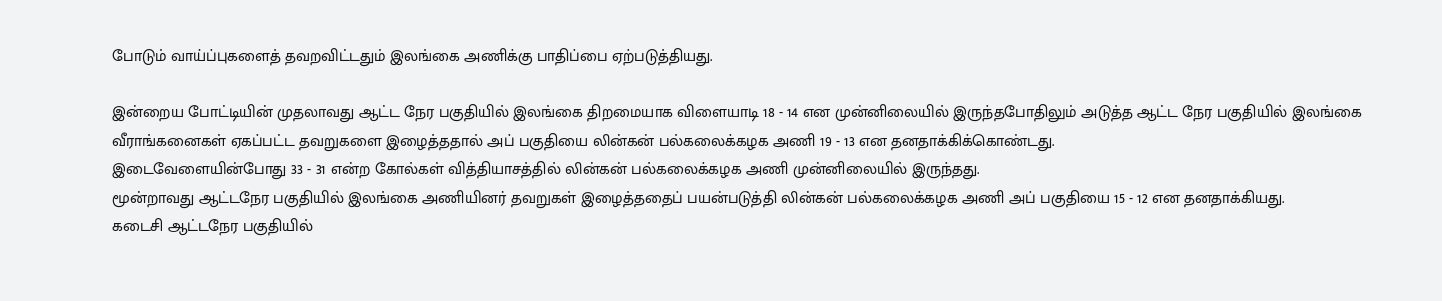போடும் வாய்ப்புகளைத் தவறவிட்டதும் இலங்கை அணிக்கு பாதிப்பை ஏற்படுத்தியது.

இன்றைய போட்டியின் முதலாவது ஆட்ட நேர பகுதியில் இலங்கை திறமையாக விளையாடி 18 - 14 என முன்னிலையில் இருந்தபோதிலும் அடுத்த ஆட்ட நேர பகுதியில் இலங்கை வீராங்கனைகள் ஏகப்பட்ட தவறுகளை இழைத்ததால் அப் பகுதியை லின்கன் பல்கலைக்கழக அணி 19 - 13 என தனதாக்கிக்கொண்டது.
இடைவேளையின்போது 33 - 31 என்ற கோல்கள் வித்தியாசத்தில் லின்கன் பல்கலைக்கழக அணி முன்னிலையில் இருந்தது.
மூன்றாவது ஆட்டநேர பகுதியில் இலங்கை அணியினர் தவறுகள் இழைத்ததைப் பயன்படுத்தி லின்கன் பல்கலைக்கழக அணி அப் பகுதியை 15 - 12 என தனதாக்கியது.
கடைசி ஆட்டநேர பகுதியில்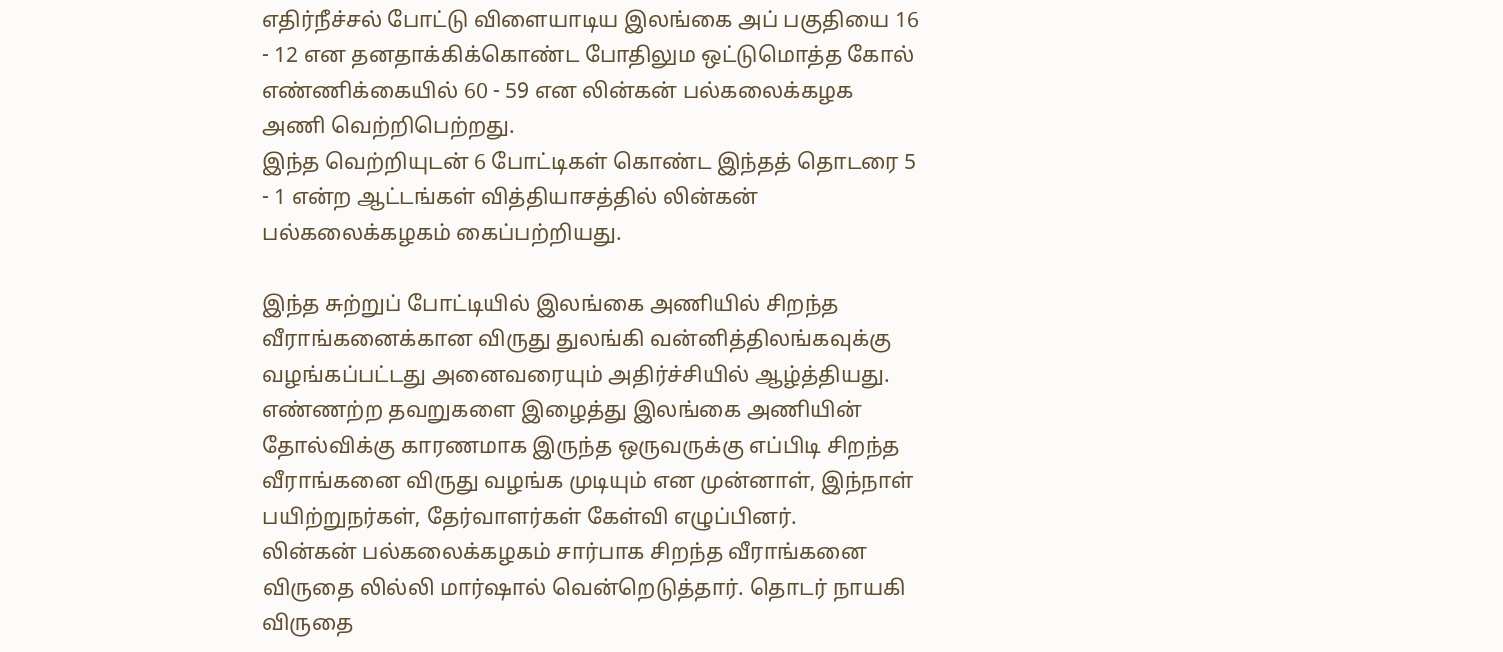எதிர்நீச்சல் போட்டு விளையாடிய இலங்கை அப் பகுதியை 16 - 12 என தனதாக்கிக்கொண்ட போதிலும ஒட்டுமொத்த கோல் எண்ணிக்கையில் 60 - 59 என லின்கன் பல்கலைக்கழக அணி வெற்றிபெற்றது.
இந்த வெற்றியுடன் 6 போட்டிகள் கொண்ட இந்தத் தொடரை 5 - 1 என்ற ஆட்டங்கள் வித்தியாசத்தில் லின்கன் பல்கலைக்கழகம் கைப்பற்றியது.

இந்த சுற்றுப் போட்டியில் இலங்கை அணியில் சிறந்த வீராங்கனைக்கான விருது துலங்கி வன்னித்திலங்கவுக்கு வழங்கப்பட்டது அனைவரையும் அதிர்ச்சியில் ஆழ்த்தியது.
எண்ணற்ற தவறுகளை இழைத்து இலங்கை அணியின் தோல்விக்கு காரணமாக இருந்த ஒருவருக்கு எப்பிடி சிறந்த வீராங்கனை விருது வழங்க முடியும் என முன்னாள், இந்நாள் பயிற்றுநர்கள், தேர்வாளர்கள் கேள்வி எழுப்பினர்.
லின்கன் பல்கலைக்கழகம் சார்பாக சிறந்த வீராங்கனை விருதை லில்லி மார்ஷால் வென்றெடுத்தார். தொடர் நாயகி விருதை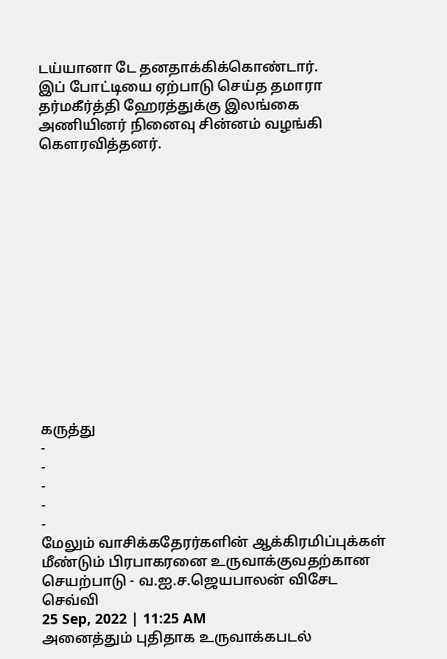டய்யானா டே தனதாக்கிக்கொண்டார்.
இப் போட்டியை ஏற்பாடு செய்த தமாரா தர்மகீர்த்தி ஹேரத்துக்கு இலங்கை அணியினர் நினைவு சின்னம் வழங்கி கௌரவித்தனர்.














கருத்து
-
-
-
-
-
மேலும் வாசிக்கதேரர்களின் ஆக்கிரமிப்புக்கள் மீண்டும் பிரபாகரனை உருவாக்குவதற்கான செயற்பாடு - வ.ஐ.ச.ஜெயபாலன் விசேட செவ்வி
25 Sep, 2022 | 11:25 AM
அனைத்தும் புதிதாக உருவாக்கபடல்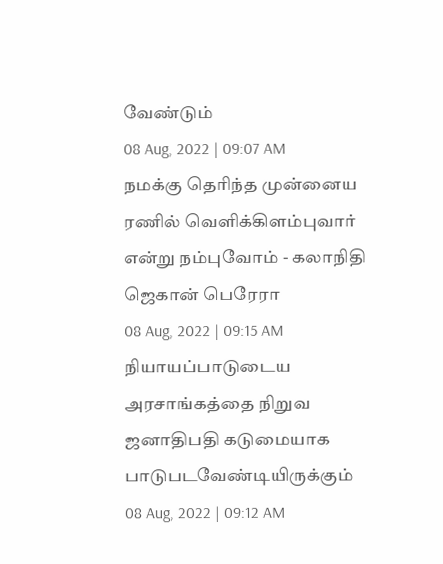வேண்டும்
08 Aug, 2022 | 09:07 AM
நமக்கு தெரிந்த முன்னைய ரணில் வெளிக்கிளம்புவார் என்று நம்புவோம் - கலாநிதி ஜெகான் பெரேரா
08 Aug, 2022 | 09:15 AM
நியாயப்பாடுடைய அரசாங்கத்தை நிறுவ ஜனாதிபதி கடுமையாக பாடுபடவேண்டியிருக்கும்
08 Aug, 2022 | 09:12 AM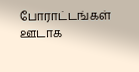போராட்டங்கள் ஊடாக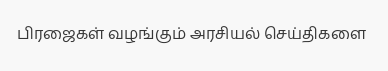பிரஜைகள் வழங்கும் அரசியல் செய்திகளை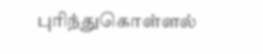புரிந்துகொள்ளல்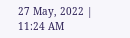27 May, 2022 | 11:24 AM